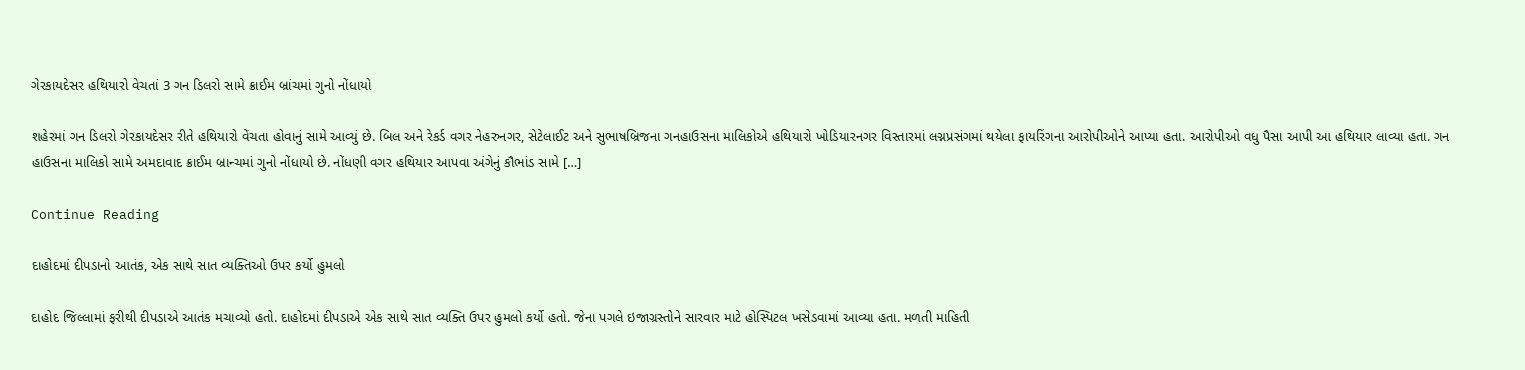ગેરકાયદેસર હથિયારો વેચતાં 3 ગન ડિલરો સામે ક્રાઈમ બ્રાંચમાં ગુનો નોંધાયો

શહેરમાં ગન ડિલરો ગેરકાયદેસર રીતે હથિયારો વેંચતા હોવાનું સામે આવ્યું છે. બિલ અને રેકર્ડ વગર નેહરુનગર, સેટેલાઈટ અને સુભાષબ્રિજના ગનહાઉસના માલિકોએ હથિયારો ખોડિયારનગર વિસ્તારમાં લગ્નપ્રસંગમાં થયેલા ફાયરિંગના આરોપીઓને આપ્યા હતા. આરોપીઓ વધુ પૈસા આપી આ હથિયાર લાવ્યા હતા. ગન હાઉસના માલિકો સામે અમદાવાદ ક્રાઈમ બ્રાન્ચમાં ગુનો નોંધાયો છે. નોંધણી વગર હથિયાર આપવા અંગેનું કૌભાંડ સામે […]

Continue Reading

દાહોદમાં દીપડાનો આતંક, એક સાથે સાત વ્યક્તિઓ ઉપર કર્યો હુમલો

દાહોદ જિલ્લામાં ફરીથી દીપડાએ આતંક મચાવ્યો હતો. દાહોદમાં દીપડાએ એક સાથે સાત વ્યક્તિ ઉપર હુમલો કર્યો હતો. જેના પગલે ઇજાગ્રસ્તોને સારવાર માટે હોસ્પિટલ ખસેડવામાં આવ્યા હતા. મળતી માહિતી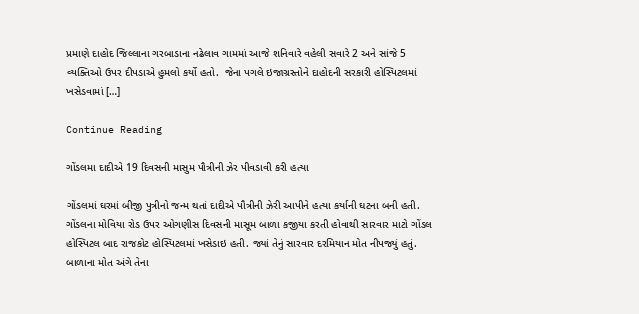પ્રમાણે દાહોદ જિલ્લાના ગરબાડાના નઢેલાવ ગામમાં આજે શનિવારે વહેલી સવારે 2 અને સાંજે 5 વ્યક્તિઓ ઉપર દીપડાએ હુમલો કર્યો હતો.  જેના પગલે ઇજાગ્રસ્તોને દાહોદની સરકારી હોસ્પિટલમાં ખસેડવામાં […]

Continue Reading

ગોંડલમા દાદીએ 19 દિવસની માસુમ પૌત્રીની ઝેર પીવડાવી કરી હત્યા

ગોંડલમાં ઘરમાં બીજી પુત્રીનો જન્મ થતાં દાદીએ પૌત્રીની ઝેરી આપીને હત્યા કર્યાની ઘટના બની હતી. ગોંડલના મોવિયા રોડ ઉપર ઓગણીસ દિવસની માસૂમ બાળા કજીયા કરતી હોવાથી સારવાર માટો ગોંડલ હોસ્પિટલ બાદ રાજકોટ હોસ્પિટલમાં ખસેડાઇ હતી. જ્યાં તેનું સારવાર દરમિયાન મોત નીપજ્યું હતું. બાળાના મોત અંગે તેના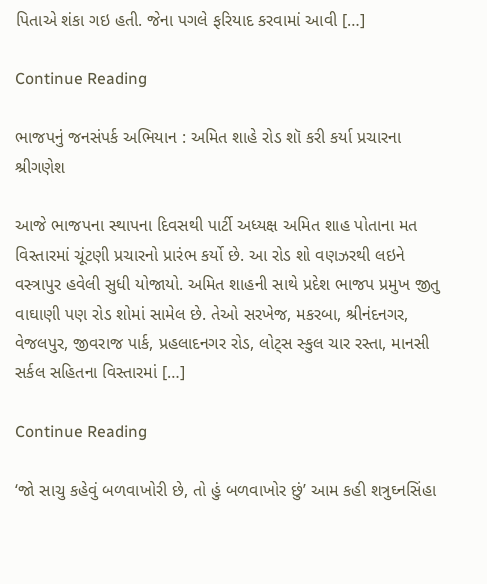પિતાએ શંકા ગઇ હતી. જેના પગલે ફરિયાદ કરવામાં આવી […]

Continue Reading

ભાજપનું જનસંપર્ક અભિયાન : અમિત શાહે રોડ શૉ કરી કર્યા પ્રચારના શ્રીગણેશ

આજે ભાજપના સ્થાપના દિવસથી પાર્ટી અધ્યક્ષ અમિત શાહ પોતાના મત વિસ્તારમાં ચૂંટણી પ્રચારનો પ્રારંભ કર્યો છે. આ રોડ શો વણઝરથી લઇને વસ્ત્રાપુર હવેલી સુધી યોજાયો. અમિત શાહની સાથે પ્રદેશ ભાજપ પ્રમુખ જીતુ વાઘાણી પણ રોડ શોમાં સામેલ છે. તેઓ સરખેજ, મકરબા, શ્રીનંદનગર, વેજલપુર, જીવરાજ પાર્ક, પ્રહલાદનગર રોડ, લોટ્સ સ્કુલ ચાર રસ્તા, માનસી સર્કલ સહિતના વિસ્તારમાં […]

Continue Reading

‘જો સાચુ કહેવું બળવાખોરી છે, તો હું બળવાખોર છું’ આમ કહી શત્રુઘ્નસિંહા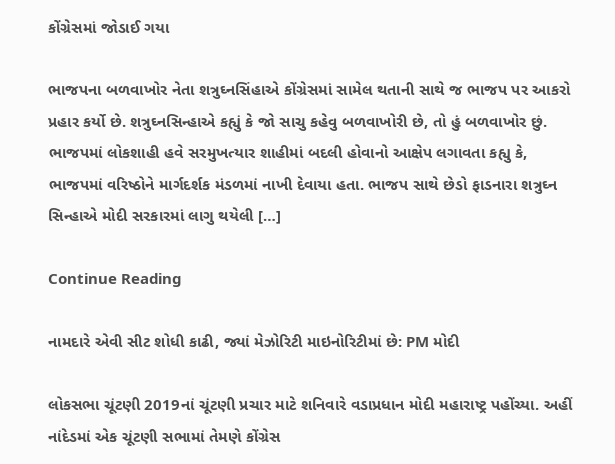કોંગ્રેસમાં જોડાઈ ગયા

ભાજપના બળવાખોર નેતા શત્રુઘ્નસિંહાએ કોંગ્રેસમાં સામેલ થતાની સાથે જ ભાજપ પર આકરો પ્રહાર કર્યો છે. શત્રુઘ્નસિન્હાએ કહ્યું કે જો સાચુ કહેવુ બળવાખોરી છે, તો હું બળવાખોર છું. ભાજપમાં લોકશાહી હવે સરમુખત્યાર શાહીમાં બદલી હોવાનો આક્ષેપ લગાવતા કહ્યુ કે, ભાજપમાં વરિષ્ઠોને માર્ગદર્શક મંડળમાં નાખી દેવાયા હતા. ભાજપ સાથે છેડો ફાડનારા શત્રુઘ્ન સિન્હાએ મોદી સરકારમાં લાગુ થયેલી […]

Continue Reading

નામદારે એવી સીટ શોધી કાઢી, જ્યાં મેઝોરિટી માઇનોરિટીમાં છે: PM મોદી

લોકસભા ચૂંટણી 2019નાં ચૂંટણી પ્રચાર માટે શનિવારે વડાપ્રધાન મોદી મહારાષ્ટ્ર પહોંચ્યા. અહીં નાંદેડમાં એક ચૂંટણી સભામાં તેમણે કોંગ્રેસ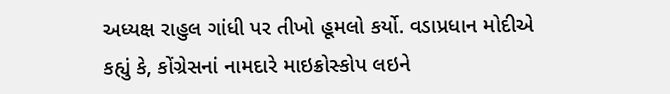અધ્યક્ષ રાહુલ ગાંધી પર તીખો હૂમલો કર્યો. વડાપ્રધાન મોદીએ કહ્યું કે, કોંગ્રેસનાં નામદારે માઇક્રોસ્કોપ લઇને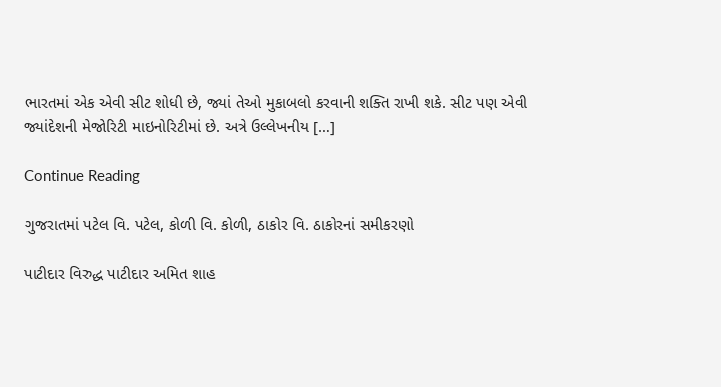ભારતમાં એક એવી સીટ શોધી છે, જ્યાં તેઓ મુકાબલો કરવાની શક્તિ રાખી શકે. સીટ પણ એવી જ્યાંદેશની મેજોરિટી માઇનોરિટીમાં છે. અત્રે ઉલ્લેખનીય […]

Continue Reading

ગુજરાતમાં પટેલ વિ. પટેલ, કોળી વિ. કોળી, ઠાકોર વિ. ઠાકોરનાં સમીકરણો

પાટીદાર વિરુદ્ધ પાટીદાર અમિત શાહ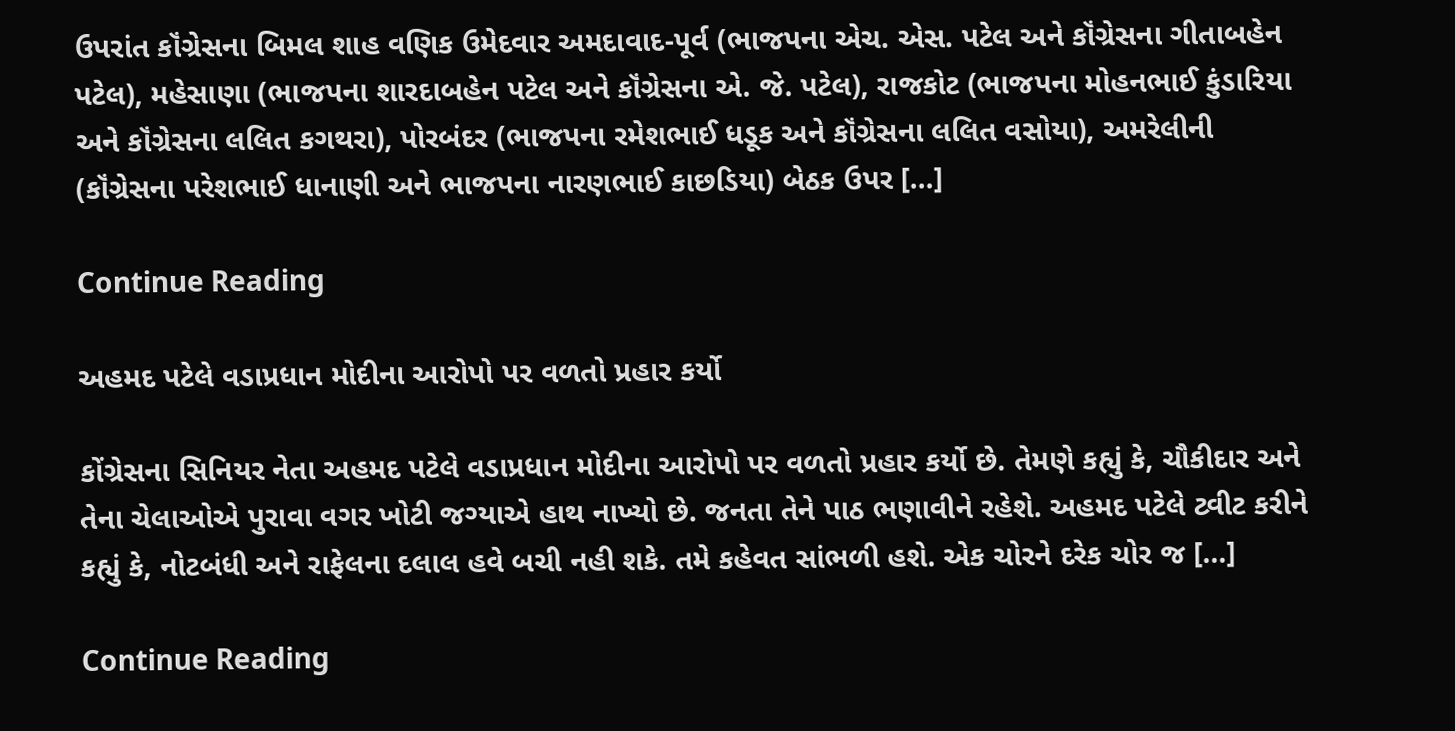ઉપરાંત કૉંગ્રેસના બિમલ શાહ વણિક ઉમેદવાર અમદાવાદ-પૂર્વ (ભાજપના એચ. એસ. પટેલ અને કૉંગ્રેસના ગીતાબહેન પટેલ), મહેસાણા (ભાજપના શારદાબહેન પટેલ અને કૉંગ્રેસના એ. જે. પટેલ), રાજકોટ (ભાજપના મોહનભાઈ કુંડારિયા અને કૉંગ્રેસના લલિત કગથરા), પોરબંદર (ભાજપના રમેશભાઈ ધડૂક અને કૉંગ્રેસના લલિત વસોયા), અમરેલીની (કૉંગ્રેસના પરેશભાઈ ધાનાણી અને ભાજપના નારણભાઈ કાછડિયા) બેઠક ઉપર […]

Continue Reading

અહમદ પટેલે વડાપ્રધાન મોદીના આરોપો પર વળતો પ્રહાર કર્યો

કોંગ્રેસના સિનિયર નેતા અહમદ પટેલે વડાપ્રધાન મોદીના આરોપો પર વળતો પ્રહાર કર્યો છે. તેમણે કહ્યું કે, ચૌકીદાર અને તેના ચેલાઓએ પુરાવા વગર ખોટી જગ્યાએ હાથ નાખ્યો છે. જનતા તેને પાઠ ભણાવીને રહેશે. અહમદ પટેલે ટ્વીટ કરીને કહ્યું કે, નોટબંધી અને રાફેલના દલાલ હવે બચી નહી શકે. તમે કહેવત સાંભળી હશે. એક ચોરને દરેક ચોર જ […]

Continue Reading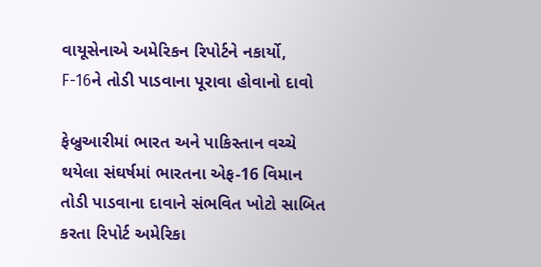વાયૂસેનાએ અમેરિકન રિપોર્ટને નકાર્યો, F-16ને તોડી પાડવાના પૂરાવા હોવાનો દાવો

ફેબ્રુઆરીમાં ભારત અને પાકિસ્તાન વચ્ચે થયેલા સંઘર્ષમાં ભારતના એફ-16 વિમાન તોડી પાડવાના દાવાને સંભવિત ખોટો સાબિત કરતા રિપોર્ટ અમેરિકા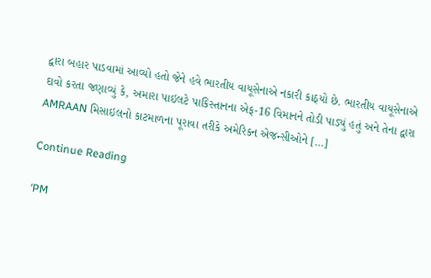દ્વારા બહાર પાડવામાં આવ્યો હતો જેને હવે ભારતીય વાયૂસેનાએ નકારી કાઠ્યો છે. ભારતીય વાયૂસેનાએ દાવો કરતા જણાવ્યું કે, અમારા પાઇલટે પાકિસ્તાનના એફ-16 વિમાનને તોડી પાડ્યું હતું અને તેના દ્વારા AMRAAN મિસાઇલનો કાટમાળના પૂરાવા તરીકે અમેરિકન એજન્સીઓને […]

Continue Reading

‘PM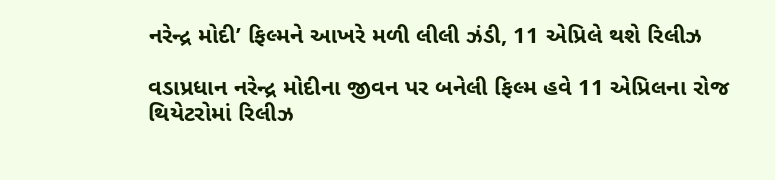નરેન્દ્ર મોદી’ ફિલ્મને આખરે મળી લીલી ઝંડી, 11 એપ્રિલે થશે રિલીઝ

વડાપ્રધાન નરેન્દ્ર મોદીના જીવન પર બનેલી ફિલ્મ હવે 11 એપ્રિલના રોજ થિયેટરોમાં રિલીઝ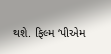થશે. ફિલ્મ ‘પીએમ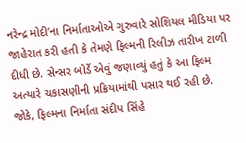નરેન્દ્ર મોદી’ના નિર્માતાઓએ ગુરુવારે સોશિયલ મીડિયા પર જાહેરાત કરી હતી કે તેમણે ફિલ્મની રિલીઝ તારીખ ટાળી દીધી છે. સેન્સર બોર્ડે એવું જણાવ્યું હતું કે આ ફિલ્મ અત્યારે ચકાસણીની પ્રક્રિયામાંથી પસાર થઈ રહી છે.  જોકે, ફિલ્મના નિર્માતા સંદીપ સિંહે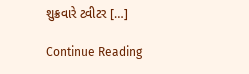શુક્રવારે ટ્વીટર […]

Continue Reading